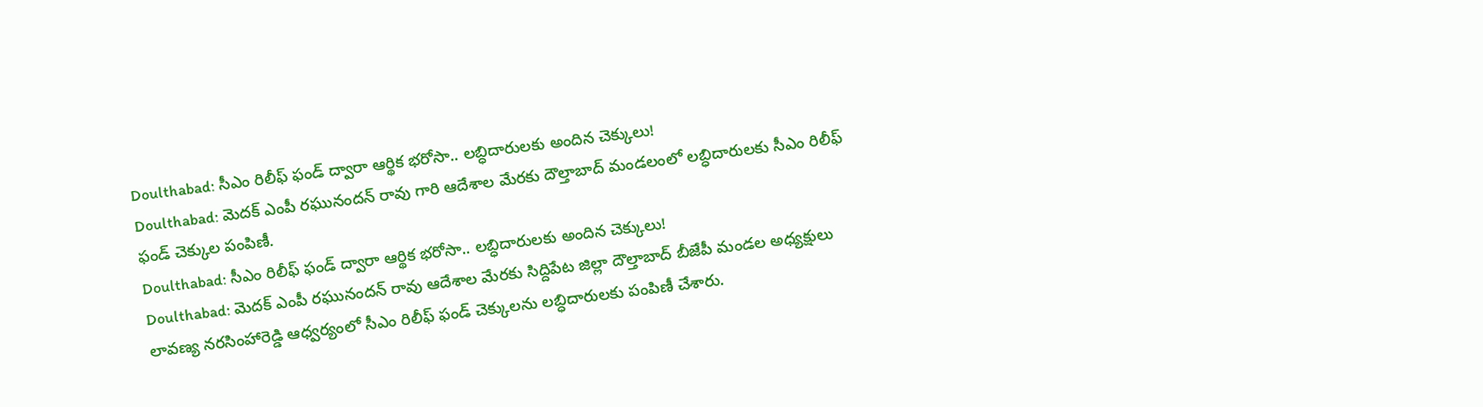Doulthabad: సీఎం రిలీఫ్ ఫండ్ ద్వారా ఆర్థిక భరోసా.. లబ్ధిదారులకు అందిన చెక్కులు!
Doulthabad: మెదక్ ఎంపీ రఘునందన్ రావు గారి ఆదేశాల మేరకు దౌల్తాబాద్ మండలంలో లబ్ధిదారులకు సీఎం రిలీఫ్ ఫండ్ చెక్కుల పంపిణీ.
Doulthabad: సీఎం రిలీఫ్ ఫండ్ ద్వారా ఆర్థిక భరోసా.. లబ్ధిదారులకు అందిన చెక్కులు!
Doulthabad: మెదక్ ఎంపీ రఘునందన్ రావు ఆదేశాల మేరకు సిద్దిపేట జిల్లా దౌల్తాబాద్ బీజేపీ మండల అధ్యక్షులు లావణ్య నరసింహారెడ్డి ఆధ్వర్యంలో సీఎం రిలీఫ్ ఫండ్ చెక్కులను లబ్ధిదారులకు పంపిణీ చేశారు.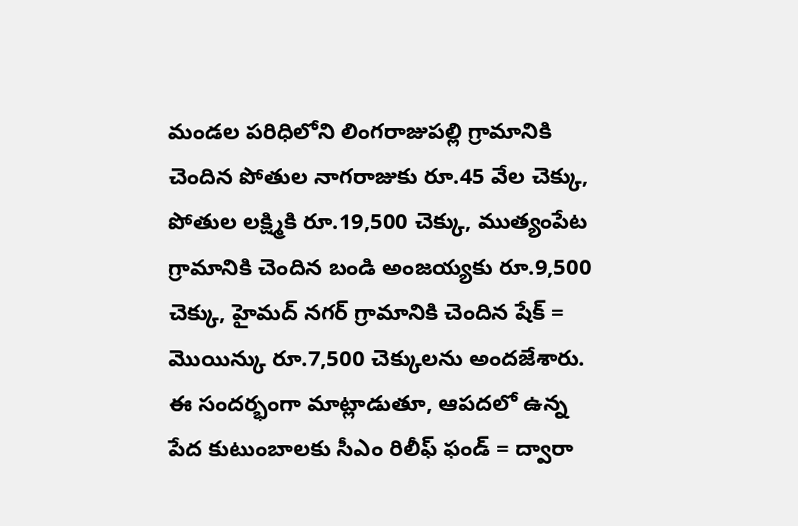మండల పరిధిలోని లింగరాజుపల్లి గ్రామానికి చెందిన పోతుల నాగరాజుకు రూ.45 వేల చెక్కు, పోతుల లక్ష్మికి రూ.19,500 చెక్కు, ముత్యంపేట గ్రామానికి చెందిన బండి అంజయ్యకు రూ.9,500 చెక్కు, హైమద్ నగర్ గ్రామానికి చెందిన షేక్ = మొయిన్కు రూ.7,500 చెక్కులను అందజేశారు.
ఈ సందర్భంగా మాట్లాడుతూ, ఆపదలో ఉన్న పేద కుటుంబాలకు సీఎం రిలీఫ్ ఫండ్ = ద్వారా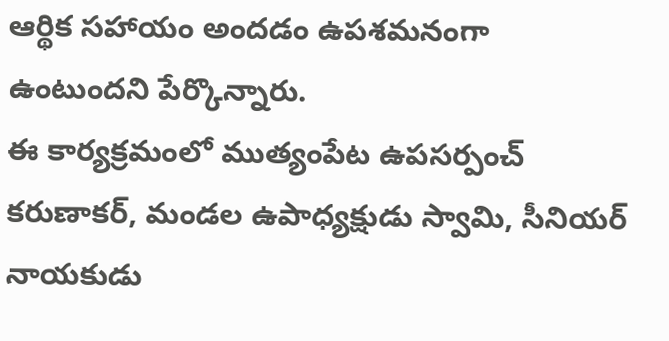ఆర్థిక సహాయం అందడం ఉపశమనంగా ఉంటుందని పేర్కొన్నారు.
ఈ కార్యక్రమంలో ముత్యంపేట ఉపసర్పంచ్ కరుణాకర్, మండల ఉపాధ్యక్షుడు స్వామి, సీనియర్ నాయకుడు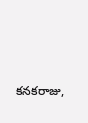కనకరాజు,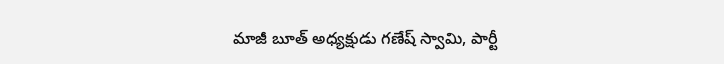మాజీ బూత్ అధ్యక్షుడు గణేష్ స్వామి, పార్టీ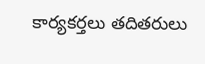కార్యకర్తలు తదితరులు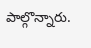పాల్గొన్నారు.